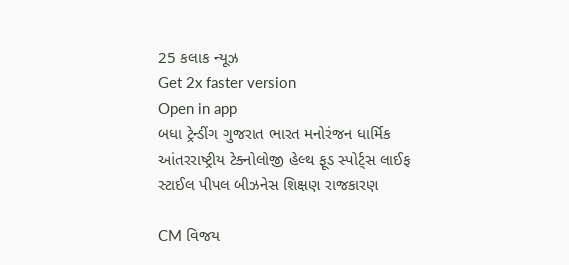25 કલાક ન્યૂઝ
Get 2x faster version
Open in app
બધા ટ્રેન્ડીંગ ગુજરાત ભારત મનોરંજન ધાર્મિક આંતરરાષ્ટ્રીય ટેક્નોલોજી હેલ્થ ફૂડ સ્પોર્ટ્સ લાઈફ સ્ટાઈલ પીપલ બીઝનેસ શિક્ષણ રાજકારણ

CM વિજય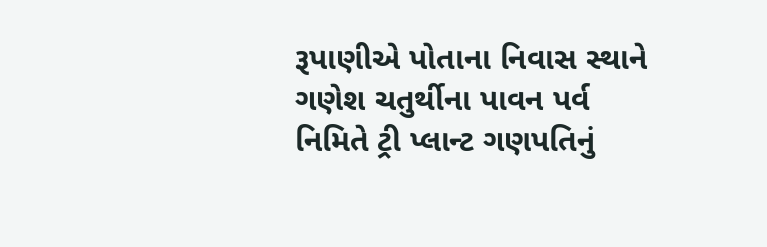રૂપાણીએ પોતાના નિવાસ સ્થાને ગણેશ ચતુર્થીના પાવન પર્વ નિમિતે ટ્રી પ્લાન્ટ ગણપતિનું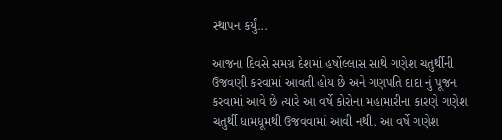સ્થાપન કર્યું...

આજના દિવસે સમગ્ર દેશમાં હર્ષોલ્લાસ સાથે ગણેશ ચતુર્થીની ઉજવણી કરવામાં આવતી હોય છે અને ગણપતિ દાદા નું પૂજન કરવામાં આવે છે ત્યારે આ વર્ષે કોરોના મહામારીના કારણે ગણેશ ચતુર્થી ધામધૂમથી ઉજવવામાં આવી નથી. આ વર્ષે ગણેશ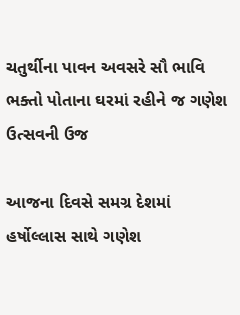ચતુર્થીના પાવન અવસરે સૌ ભાવિ ભક્તો પોતાના ઘરમાં રહીને જ ગણેશ ઉત્સવની ઉજ

આજના દિવસે સમગ્ર દેશમાં હર્ષોલ્લાસ સાથે ગણેશ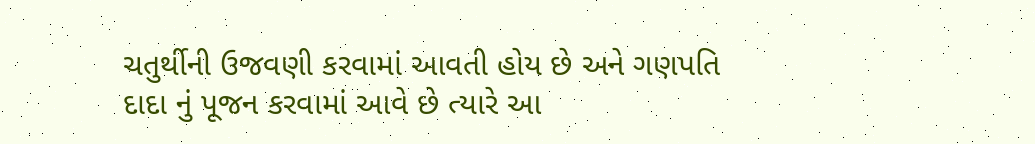ચતુર્થીની ઉજવણી કરવામાં આવતી હોય છે અને ગણપતિ દાદા નું પૂજન કરવામાં આવે છે ત્યારે આ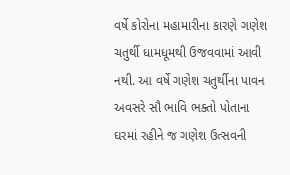વર્ષે કોરોના મહામારીના કારણે ગણેશ ચતુર્થી ધામધૂમથી ઉજવવામાં આવી નથી. આ વર્ષે ગણેશ ચતુર્થીના પાવન અવસરે સૌ ભાવિ ભક્તો પોતાના ઘરમાં રહીને જ ગણેશ ઉત્સવની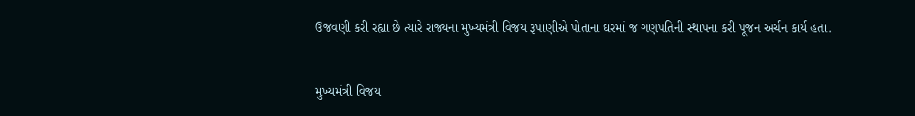ઉજવણી કરી રહ્યા છે ત્યારે રાજ્યના મુખ્યમંત્રી વિજય રૂપાણીએ પોતાના ઘરમાં જ ગણપતિની સ્થાપના કરી પૂજન અર્ચન કાર્ય હતા.


મુખ્યમંત્રી વિજય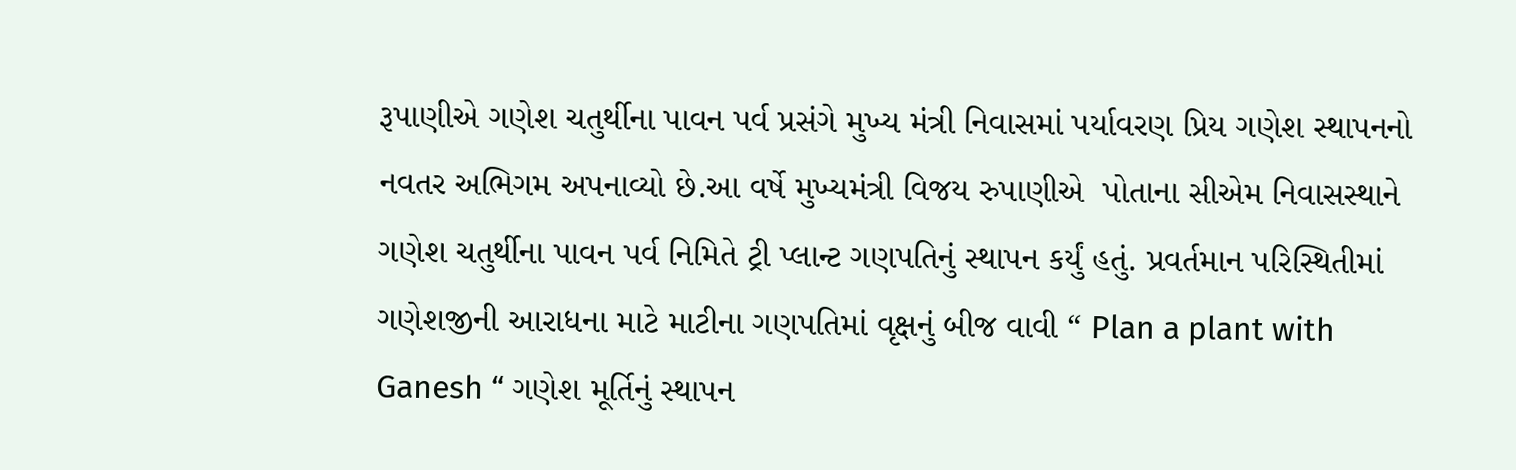રૂપાણીએ ગણેશ ચતુર્થીના પાવન પર્વ પ્રસંગે મુખ્ય મંત્રી નિવાસમાં પર્યાવરણ પ્રિય ગણેશ સ્થાપનનો નવતર અભિગમ અપનાવ્યો છે.આ વર્ષે મુખ્યમંત્રી વિજય રુપાણીએ  પોતાના સીએમ નિવાસસ્થાને ગણેશ ચતુર્થીના પાવન પર્વ નિમિતે ટ્રી પ્લાન્ટ ગણપતિનું સ્થાપન કર્યું હતું. પ્રવર્તમાન પરિસ્થિતીમાં ગણેશજીની આરાધના માટે માટીના ગણપતિમાં વૃક્ષનું બીજ વાવી “ Plan a plant with Ganesh “ ગણેશ મૂર્તિનું સ્થાપન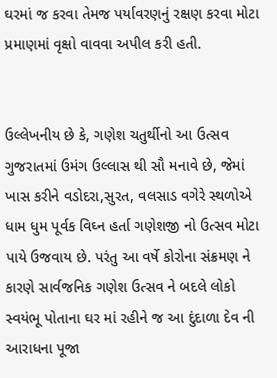ઘરમાં જ કરવા તેમજ પર્યાવરણનું રક્ષણ કરવા મોટા પ્રમાણમાં વૃક્ષો વાવવા અપીલ કરી હતી.


ઉલ્લેખનીય છે કે, ગણેશ ચતુર્થીનો આ ઉત્સવ ગુજરાતમાં ઉમંગ ઉલ્લાસ થી સૌ મનાવે છે, જેમાં ખાસ કરીને વડોદરા,સુરત, વલસાડ વગેરે સ્થળોએ ધામ ધુમ પૂર્વક વિઘ્ન હર્તા ગણેશજી નો ઉત્સવ મોટા પાયે ઉજવાય છે. પરંતુ આ વર્ષે કોરોના સંક્રમણ ને કારણે સાર્વજનિક ગણેશ ઉત્સવ ને બદલે લોકો સ્વયંભૂ પોતાના ઘર માં રહીને જ આ દુંદાળા દેવ ની આરાધના પૂજા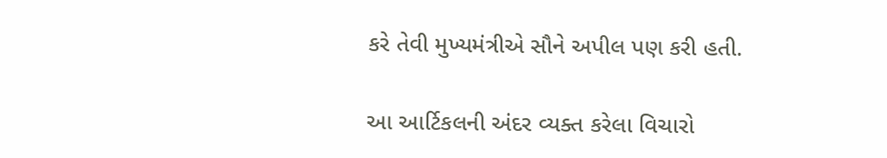કરે તેવી મુખ્યમંત્રીએ સૌને અપીલ પણ કરી હતી.

આ આર્ટિકલની અંદર વ્યક્ત કરેલા વિચારો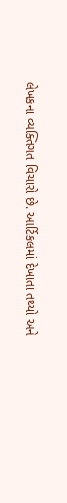લેખકના વ્યક્તિગત વિચારો છે. આર્ટિકલમાં દેખાતા તથ્યો અને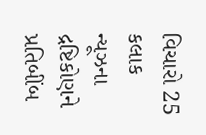વિચારો 25 કલાક ન્યૂઝના દ્રષ્ટિકોણને પ્રતિબીંબ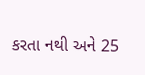કરતા નથી અને 25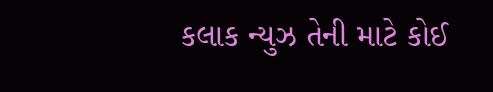કલાક ન્યુઝ તેની માટે કોઈ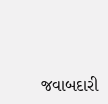જવાબદારી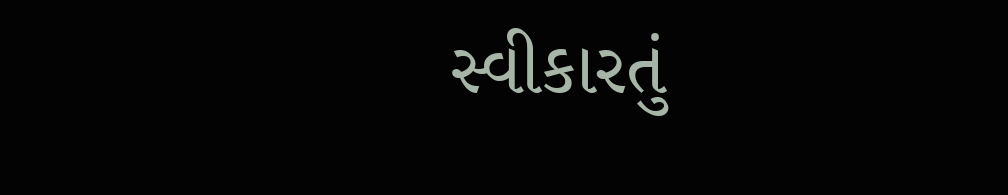સ્વીકારતું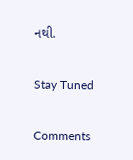નથી.

Stay Tuned

Comments